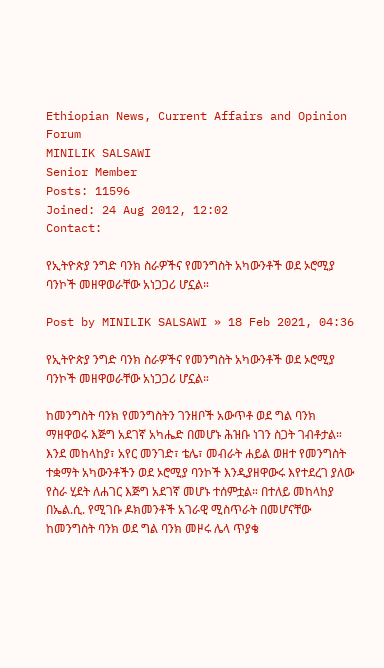Ethiopian News, Current Affairs and Opinion Forum
MINILIK SALSAWI
Senior Member
Posts: 11596
Joined: 24 Aug 2012, 12:02
Contact:

የኢትዮጵያ ንግድ ባንክ ስራዎችና የመንግስት አካውንቶች ወደ ኦሮሚያ ባንኮች መዘዋወራቸው አነጋጋሪ ሆኗል።

Post by MINILIK SALSAWI » 18 Feb 2021, 04:36

የኢትዮጵያ ንግድ ባንክ ስራዎችና የመንግስት አካውንቶች ወደ ኦሮሚያ ባንኮች መዘዋወራቸው አነጋጋሪ ሆኗል።

ከመንግስት ባንክ የመንግስትን ገንዘቦች አውጥቶ ወደ ግል ባንክ ማዘዋወሩ እጅግ አደገኛ አካሔድ በመሆኑ ሕዝቡ ነገን ስጋት ገብቶታል። እንደ መከላከያ፣ አየር መንገድ፣ ቴሌ፣ መብራት ሐይል ወዘተ የመንግስት ተቋማት አካውንቶችን ወደ ኦሮሚያ ባንኮች እንዲያዘዋውሩ እየተደረገ ያለው የስራ ሂደት ለሐገር እጅግ አደገኛ መሆኑ ተሰምቷል። በተለይ መከላከያ በኤል.ሲ. የሚገቡ ዶክመንቶች አገራዊ ሚስጥራት በመሆናቸው ከመንግስት ባንክ ወደ ግል ባንክ መዞሩ ሌላ ጥያቄ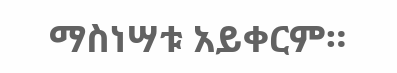ማስነሣቱ አይቀርም።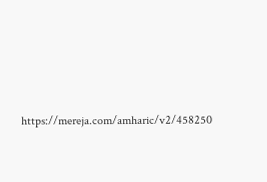https://mereja.com/amharic/v2/458250